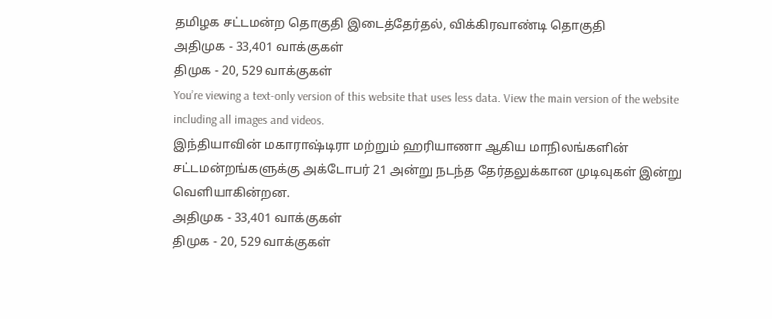தமிழக சட்டமன்ற தொகுதி இடைத்தேர்தல், விக்கிரவாண்டி தொகுதி
அதிமுக - 33,401 வாக்குகள்
திமுக - 20, 529 வாக்குகள்
You’re viewing a text-only version of this website that uses less data. View the main version of the website including all images and videos.
இந்தியாவின் மகாராஷ்டிரா மற்றும் ஹரியாணா ஆகிய மாநிலங்களின் சட்டமன்றங்களுக்கு அக்டோபர் 21 அன்று நடந்த தேர்தலுக்கான முடிவுகள் இன்று வெளியாகின்றன.
அதிமுக - 33,401 வாக்குகள்
திமுக - 20, 529 வாக்குகள்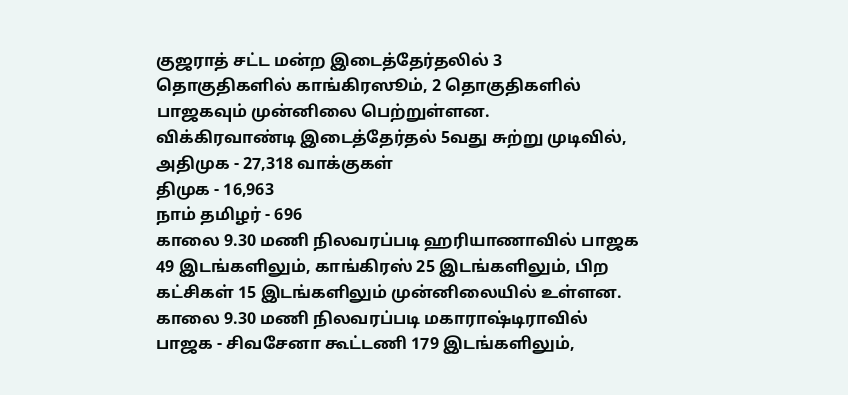குஜராத் சட்ட மன்ற இடைத்தேர்தலில் 3 தொகுதிகளில் காங்கிரஸூம், 2 தொகுதிகளில் பாஜகவும் முன்னிலை பெற்றுள்ளன.
விக்கிரவாண்டி இடைத்தேர்தல் 5வது சுற்று முடிவில்,
அதிமுக - 27,318 வாக்குகள்
திமுக - 16,963
நாம் தமிழர் - 696
காலை 9.30 மணி நிலவரப்படி ஹரியாணாவில் பாஜக 49 இடங்களிலும், காங்கிரஸ் 25 இடங்களிலும், பிற கட்சிகள் 15 இடங்களிலும் முன்னிலையில் உள்ளன.
காலை 9.30 மணி நிலவரப்படி மகாராஷ்டிராவில் பாஜக - சிவசேனா கூட்டணி 179 இடங்களிலும்,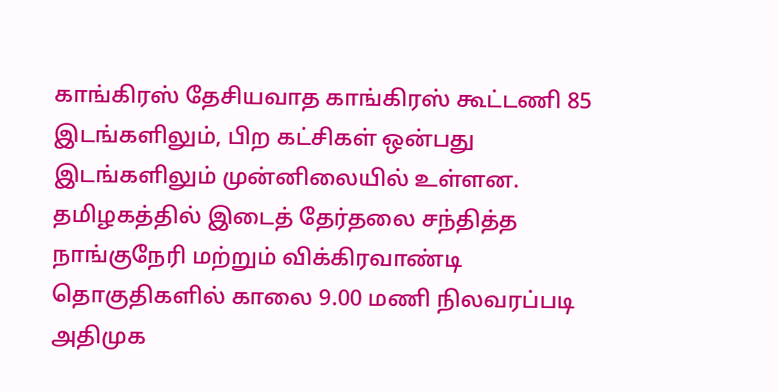காங்கிரஸ் தேசியவாத காங்கிரஸ் கூட்டணி 85 இடங்களிலும், பிற கட்சிகள் ஒன்பது இடங்களிலும் முன்னிலையில் உள்ளன.
தமிழகத்தில் இடைத் தேர்தலை சந்தித்த நாங்குநேரி மற்றும் விக்கிரவாண்டி தொகுதிகளில் காலை 9.00 மணி நிலவரப்படி அதிமுக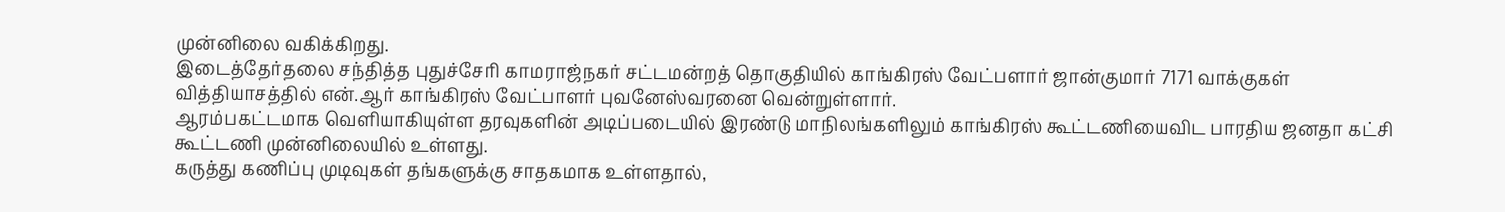முன்னிலை வகிக்கிறது.
இடைத்தேர்தலை சந்தித்த புதுச்சேரி காமராஜ்நகர் சட்டமன்றத் தொகுதியில் காங்கிரஸ் வேட்பளார் ஜான்குமார் 7171 வாக்குகள் வித்தியாசத்தில் என்.ஆர் காங்கிரஸ் வேட்பாளர் புவனேஸ்வரனை வென்றுள்ளார்.
ஆரம்பகட்டமாக வெளியாகியுள்ள தரவுகளின் அடிப்படையில் இரண்டு மாநிலங்களிலும் காங்கிரஸ் கூட்டணியைவிட பாரதிய ஜனதா கட்சி கூட்டணி முன்னிலையில் உள்ளது.
கருத்து கணிப்பு முடிவுகள் தங்களுக்கு சாதகமாக உள்ளதால்,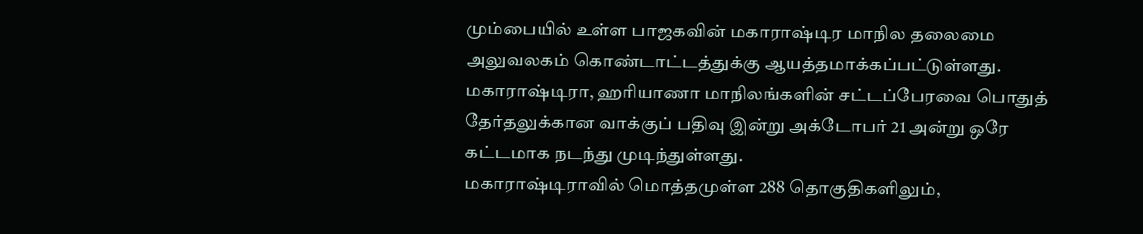மும்பையில் உள்ள பாஜகவின் மகாராஷ்டிர மாநில தலைமை அலுவலகம் கொண்டாட்டத்துக்கு ஆயத்தமாக்கப்பட்டுள்ளது.
மகாராஷ்டிரா, ஹரியாணா மாநிலங்களின் சட்டப்பேரவை பொதுத் தேர்தலுக்கான வாக்குப் பதிவு இன்று அக்டோபர் 21 அன்று ஒரே கட்டமாக நடந்து முடிந்துள்ளது.
மகாராஷ்டிராவில் மொத்தமுள்ள 288 தொகுதிகளிலும்,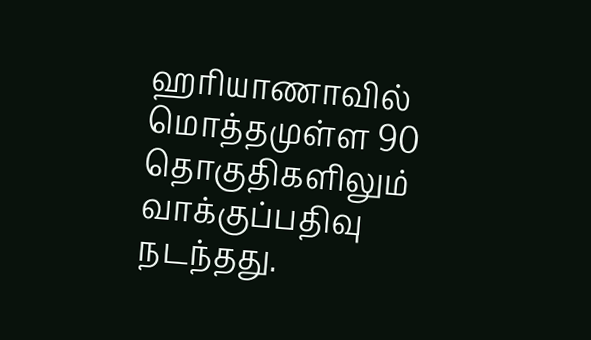ஹரியாணாவில் மொத்தமுள்ள 90 தொகுதிகளிலும் வாக்குப்பதிவு நடந்தது.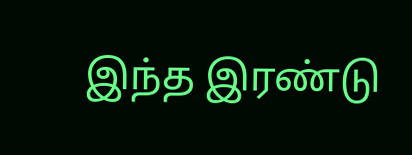இந்த இரண்டு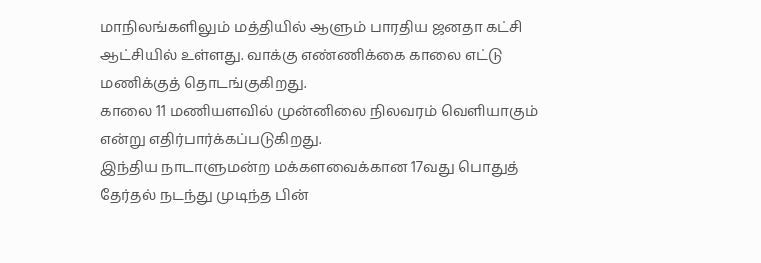மாநிலங்களிலும் மத்தியில் ஆளும் பாரதிய ஜனதா கட்சி ஆட்சியில் உள்ளது. வாக்கு எண்ணிக்கை காலை எட்டு மணிக்குத் தொடங்குகிறது.
காலை 11 மணியளவில் முன்னிலை நிலவரம் வெளியாகும் என்று எதிர்பார்க்கப்படுகிறது.
இந்திய நாடாளுமன்ற மக்களவைக்கான 17வது பொதுத் தேர்தல் நடந்து முடிந்த பின்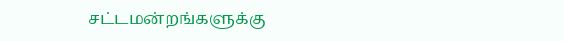சட்டமன்றங்களுக்கு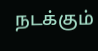நடக்கும்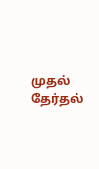முதல் தேர்தல்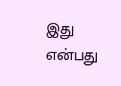இது என்பது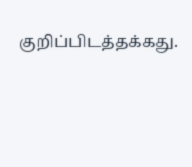குறிப்பிடத்தக்கது.